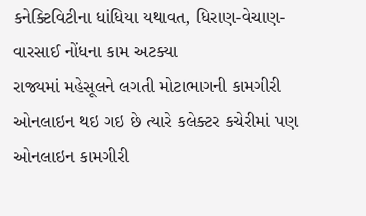કનેક્ટિવિટીના ધાંધિયા યથાવત, ધિરાણ-વેચાણ-વારસાઈ નોંધના કામ અટક્યા
રાજ્યમાં મહેસૂલને લગતી મોટાભાગની કામગીરી ઓનલાઇન થઇ ગઇ છે ત્યારે કલેક્ટર કચેરીમાં પણ ઓનલાઇન કામગીરી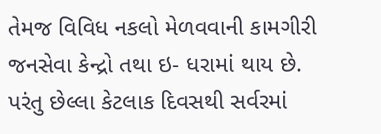તેમજ વિવિધ નકલો મેળવવાની કામગીરી જનસેવા કેન્દ્રો તથા ઇ- ધરામાં થાય છે. પરંતુ છેલ્લા કેટલાક દિવસથી સર્વરમાં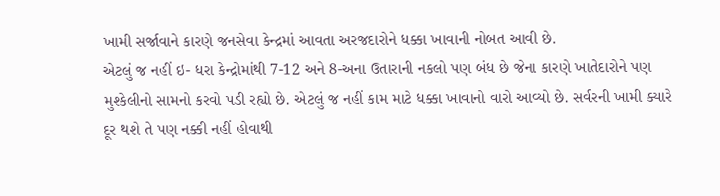ખામી સર્જાવાને કારણે જનસેવા કેન્દ્રમાં આવતા અરજદારોને ધક્કા ખાવાની નોબત આવી છે.
એટલું જ નહીં ઇ- ધરા કેન્દ્રોમાંથી 7-12 અને 8-અના ઉતારાની નકલો પણ બંધ છે જેના કારણે ખાતેદારોને પણ મુશ્કેલીનો સામનો કરવો પડી રહ્યો છે. એટલું જ નહીં કામ માટે ધક્કા ખાવાનો વારો આવ્યો છે. સર્વરની ખામી ક્યારે દૂર થશે તે પણ નક્કી નહીં હોવાથી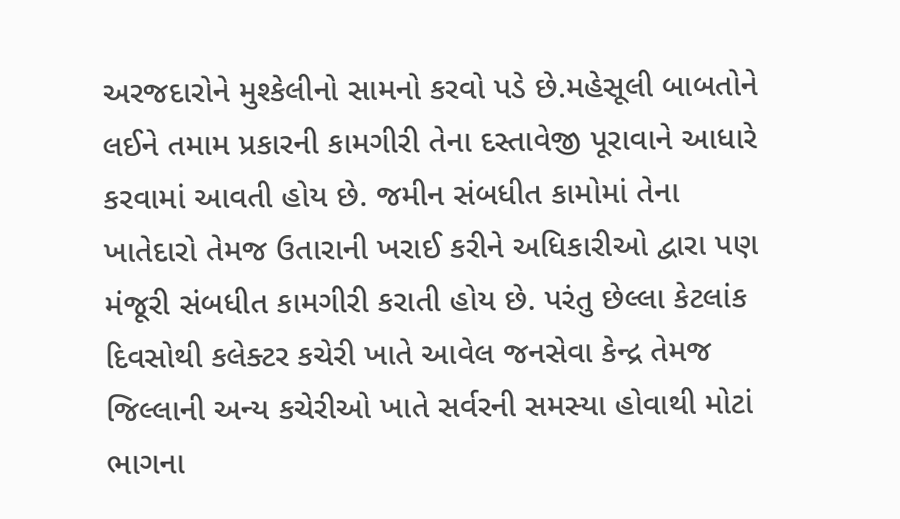અરજદારોને મુશ્કેલીનો સામનો કરવો પડે છે.મહેસૂલી બાબતોને લઈને તમામ પ્રકારની કામગીરી તેના દસ્તાવેજી પૂરાવાને આધારે કરવામાં આવતી હોય છે. જમીન સંબધીત કામોમાં તેના ખાતેદારો તેમજ ઉતારાની ખરાઈ કરીને અધિકારીઓ દ્વારા પણ મંજૂરી સંબધીત કામગીરી કરાતી હોય છે. પરંતુ છેલ્લા કેટલાંક દિવસોથી કલેક્ટર કચેરી ખાતે આવેલ જનસેવા કેન્દ્ર તેમજ જિલ્લાની અન્ય કચેરીઓ ખાતે સર્વરની સમસ્યા હોવાથી મોટાં ભાગના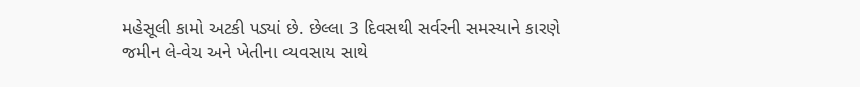મહેસૂલી કામો અટકી પડ્યાં છે. છેલ્લા 3 દિવસથી સર્વરની સમસ્યાને કારણે જમીન લે-વેચ અને ખેતીના વ્યવસાય સાથે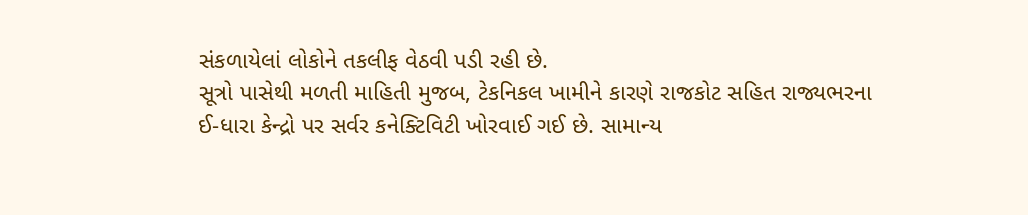સંકળાયેલાં લોકોને તકલીફ વેઠવી પડી રહી છે.
સૂત્રો પાસેથી મળતી માહિતી મુજબ, ટેકનિકલ ખામીને કારણે રાજકોટ સહિત રાજ્યભરના ઈ-ધારા કેન્દ્રો પર સર્વર કનેક્ટિવિટી ખોરવાઈ ગઈ છે. સામાન્ય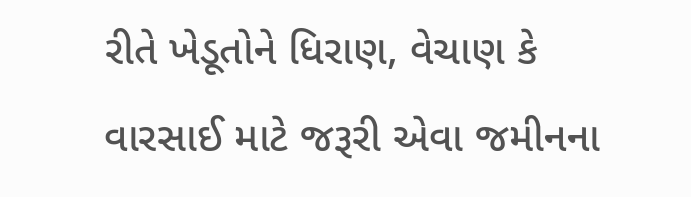રીતે ખેડૂતોને ધિરાણ, વેચાણ કે વારસાઈ માટે જરૂરી એવા જમીનના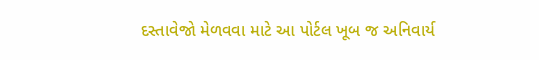દસ્તાવેજો મેળવવા માટે આ પોર્ટલ ખૂબ જ અનિવાર્ય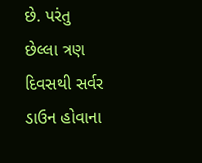છે. પરંતુ છેલ્લા ત્રણ દિવસથી સર્વર ડાઉન હોવાના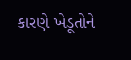કારણે ખેડૂતોને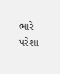ભારે પરેશા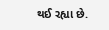થઈ રહ્યા છે.